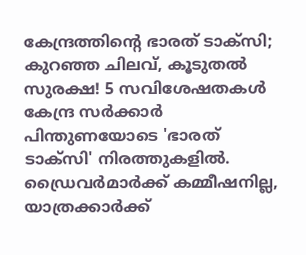കേന്ദ്രത്തിന്റെ ഭാരത് ടാക്സി; കുറഞ്ഞ ചിലവ്, കൂടുതൽ സുരക്ഷ! 5 സവിശേഷതകൾ
കേന്ദ്ര സർക്കാർ പിന്തുണയോടെ 'ഭാരത് ടാക്സി' നിരത്തുകളിൽ. ഡ്രൈവർമാർക്ക് കമ്മീഷനില്ല, യാത്രക്കാർക്ക്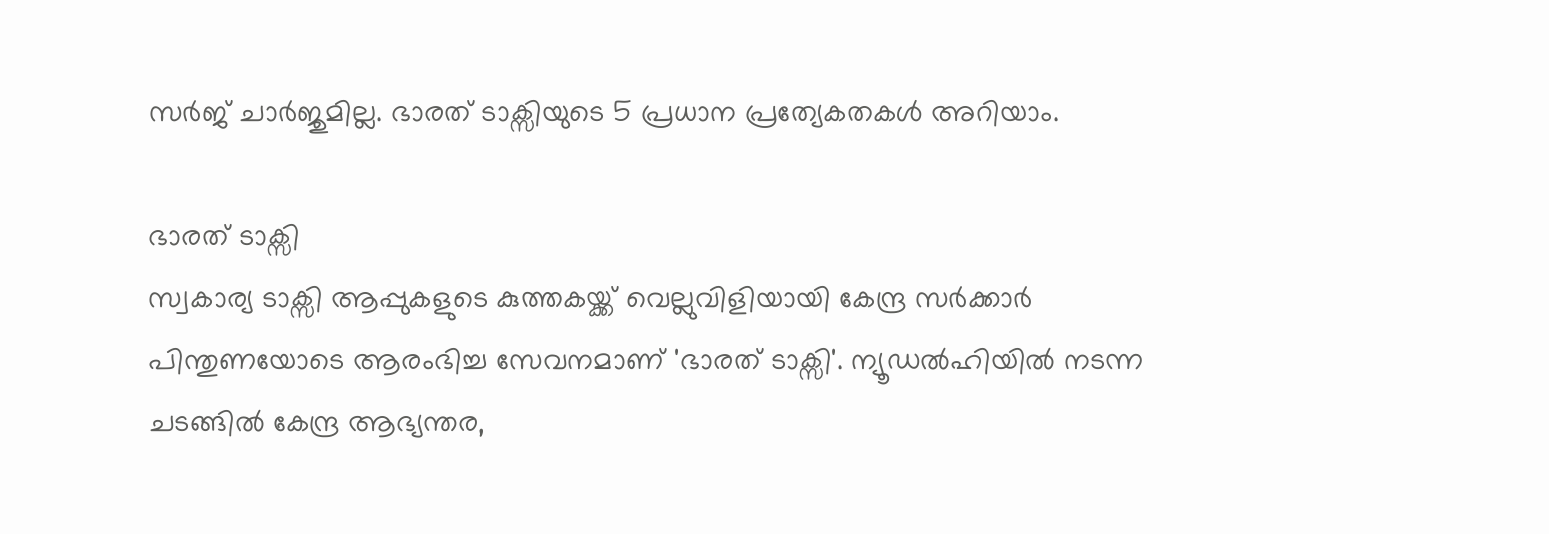സർജ് ചാർജുമില്ല. ഭാരത് ടാക്സിയുടെ 5 പ്രധാന പ്രത്യേകതകൾ അറിയാം.

ഭാരത് ടാക്സി
സ്വകാര്യ ടാക്സി ആപ്പുകളുടെ കുത്തകയ്ക്ക് വെല്ലുവിളിയായി കേന്ദ്ര സർക്കാർ പിന്തുണയോടെ ആരംഭിച്ച സേവനമാണ് 'ഭാരത് ടാക്സി'. ന്യൂഡൽഹിയിൽ നടന്ന ചടങ്ങിൽ കേന്ദ്ര ആഭ്യന്തര,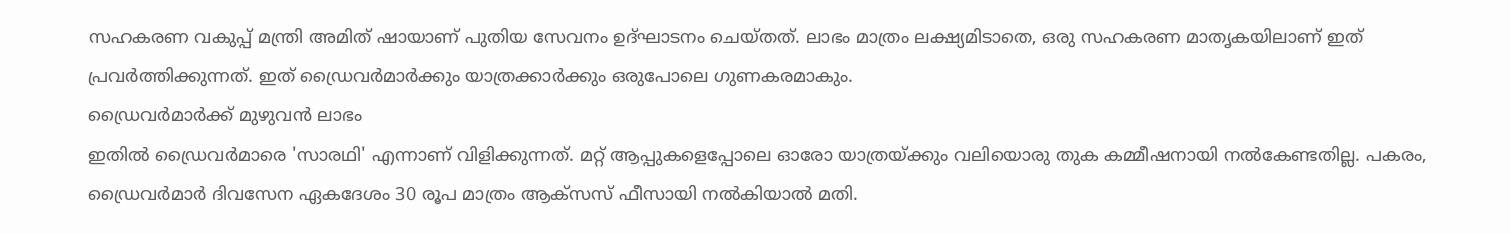സഹകരണ വകുപ്പ് മന്ത്രി അമിത് ഷായാണ് പുതിയ സേവനം ഉദ്ഘാടനം ചെയ്തത്. ലാഭം മാത്രം ലക്ഷ്യമിടാതെ, ഒരു സഹകരണ മാതൃകയിലാണ് ഇത് പ്രവർത്തിക്കുന്നത്. ഇത് ഡ്രൈവർമാർക്കും യാത്രക്കാർക്കും ഒരുപോലെ ഗുണകരമാകും.
ഡ്രൈവർമാർക്ക് മുഴുവൻ ലാഭം
ഇതിൽ ഡ്രൈവർമാരെ 'സാരഥി' എന്നാണ് വിളിക്കുന്നത്. മറ്റ് ആപ്പുകളെപ്പോലെ ഓരോ യാത്രയ്ക്കും വലിയൊരു തുക കമ്മീഷനായി നൽകേണ്ടതില്ല. പകരം, ഡ്രൈവർമാർ ദിവസേന ഏകദേശം 30 രൂപ മാത്രം ആക്സസ് ഫീസായി നൽകിയാൽ മതി.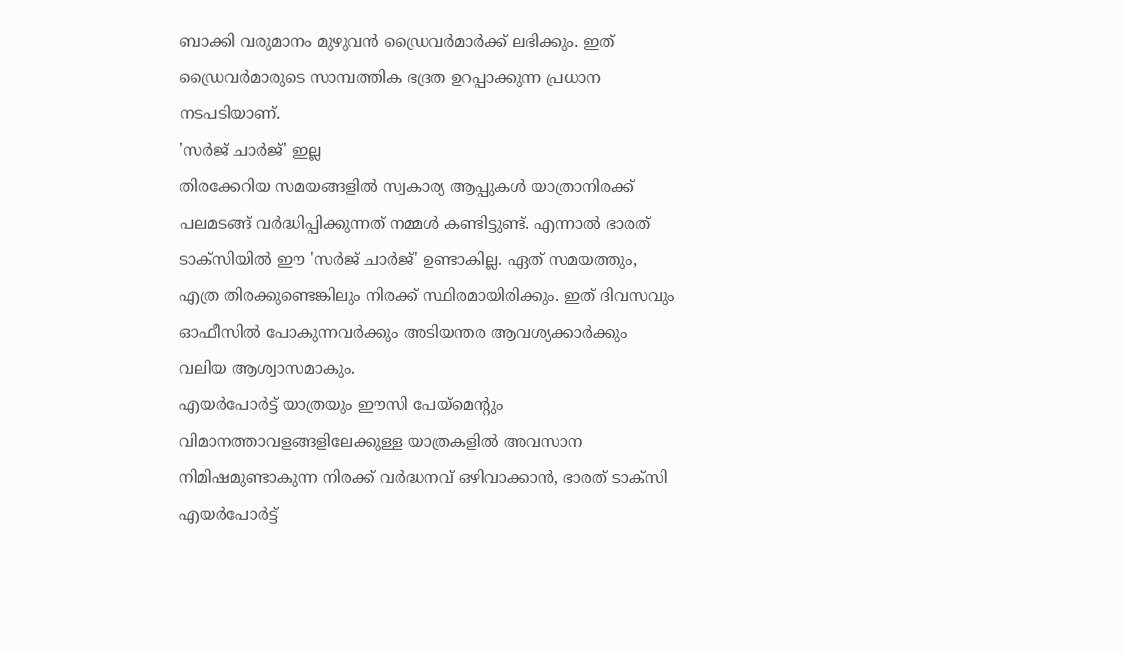ബാക്കി വരുമാനം മുഴുവൻ ഡ്രൈവർമാർക്ക് ലഭിക്കും. ഇത് ഡ്രൈവർമാരുടെ സാമ്പത്തിക ഭദ്രത ഉറപ്പാക്കുന്ന പ്രധാന നടപടിയാണ്.
'സർജ് ചാർജ്' ഇല്ല
തിരക്കേറിയ സമയങ്ങളിൽ സ്വകാര്യ ആപ്പുകൾ യാത്രാനിരക്ക് പലമടങ്ങ് വർദ്ധിപ്പിക്കുന്നത് നമ്മൾ കണ്ടിട്ടുണ്ട്. എന്നാൽ ഭാരത് ടാക്സിയിൽ ഈ 'സർജ് ചാർജ്' ഉണ്ടാകില്ല. ഏത് സമയത്തും, എത്ര തിരക്കുണ്ടെങ്കിലും നിരക്ക് സ്ഥിരമായിരിക്കും. ഇത് ദിവസവും ഓഫീസിൽ പോകുന്നവർക്കും അടിയന്തര ആവശ്യക്കാർക്കും വലിയ ആശ്വാസമാകും.
എയർപോർട്ട് യാത്രയും ഈസി പേയ്മെന്റും
വിമാനത്താവളങ്ങളിലേക്കുള്ള യാത്രകളിൽ അവസാന നിമിഷമുണ്ടാകുന്ന നിരക്ക് വർദ്ധനവ് ഒഴിവാക്കാൻ, ഭാരത് ടാക്സി എയർപോർട്ട്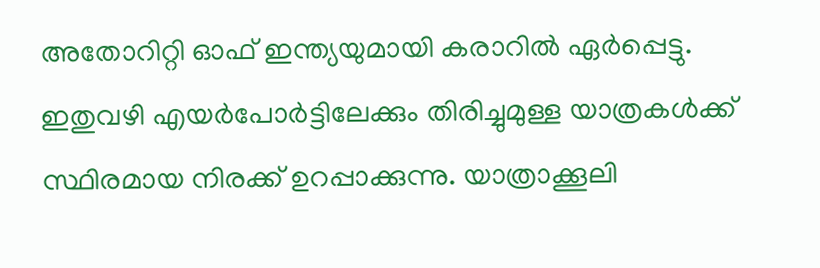അതോറിറ്റി ഓഫ് ഇന്ത്യയുമായി കരാറിൽ ഏർപ്പെട്ടു. ഇതുവഴി എയർപോർട്ടിലേക്കും തിരിച്ചുമുള്ള യാത്രകൾക്ക് സ്ഥിരമായ നിരക്ക് ഉറപ്പാക്കുന്നു. യാത്രാക്കൂലി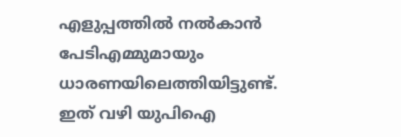എളുപ്പത്തിൽ നൽകാൻ പേടിഎമ്മുമായും ധാരണയിലെത്തിയിട്ടുണ്ട്. ഇത് വഴി യുപിഐ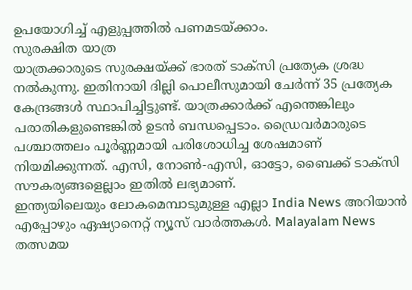ഉപയോഗിച്ച് എളുപ്പത്തിൽ പണമടയ്ക്കാം.
സുരക്ഷിത യാത്ര
യാത്രക്കാരുടെ സുരക്ഷയ്ക്ക് ഭാരത് ടാക്സി പ്രത്യേക ശ്രദ്ധ നൽകുന്നു. ഇതിനായി ദില്ലി പൊലീസുമായി ചേർന്ന് 35 പ്രത്യേക കേന്ദ്രങ്ങൾ സ്ഥാപിച്ചിട്ടുണ്ട്. യാത്രക്കാർക്ക് എന്തെങ്കിലും പരാതികളുണ്ടെങ്കിൽ ഉടൻ ബന്ധപ്പെടാം. ഡ്രൈവർമാരുടെ പശ്ചാത്തലം പൂർണ്ണമായി പരിശോധിച്ച ശേഷമാണ് നിയമിക്കുന്നത്. എസി, നോൺ-എസി, ഓട്ടോ, ബൈക്ക് ടാക്സി സൗകര്യങ്ങളെല്ലാം ഇതിൽ ലഭ്യമാണ്.
ഇന്ത്യയിലെയും ലോകമെമ്പാടുമുള്ള എല്ലാ India News അറിയാൻ എപ്പോഴും ഏഷ്യാനെറ്റ് ന്യൂസ് വാർത്തകൾ. Malayalam News തത്സമയ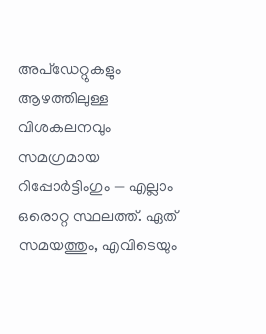അപ്ഡേറ്റുകളും ആഴത്തിലുള്ള വിശകലനവും സമഗ്രമായ റിപ്പോർട്ടിംഗും — എല്ലാം ഒരൊറ്റ സ്ഥലത്ത്. ഏത് സമയത്തും, എവിടെയും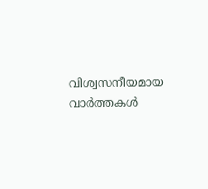വിശ്വസനീയമായ വാർത്തകൾ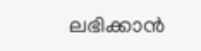ലഭിക്കാൻ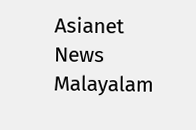Asianet News Malayalam